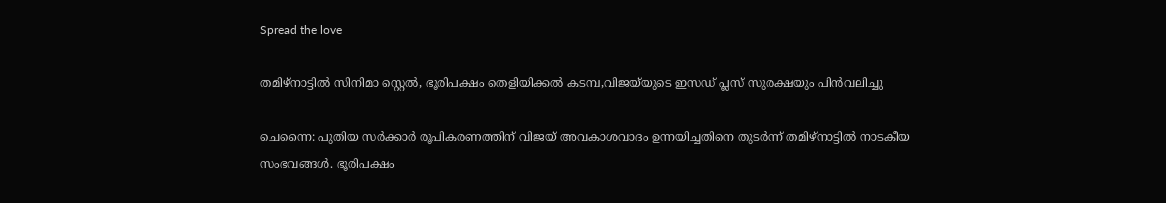Spread the love

തമിഴ്‌നാട്ടില്‍ സിനിമാ സ്റ്റെല്‍, ഭൂരിപക്ഷം തെളിയിക്കല്‍ കടമ്പ,വിജയ്‌യുടെ ഇസഡ് പ്ലസ് സുരക്ഷയും പിന്‍വലിച്ചു

ചെന്നൈ: പുതിയ സര്‍ക്കാര്‍ രൂപികരണത്തിന് വിജയ് അവകാശവാദം ഉന്നയിച്ചതിനെ തുടര്‍ന്ന് തമിഴ്‌നാട്ടില്‍ നാടകീയ സംഭവങ്ങള്‍. ഭൂരിപക്ഷം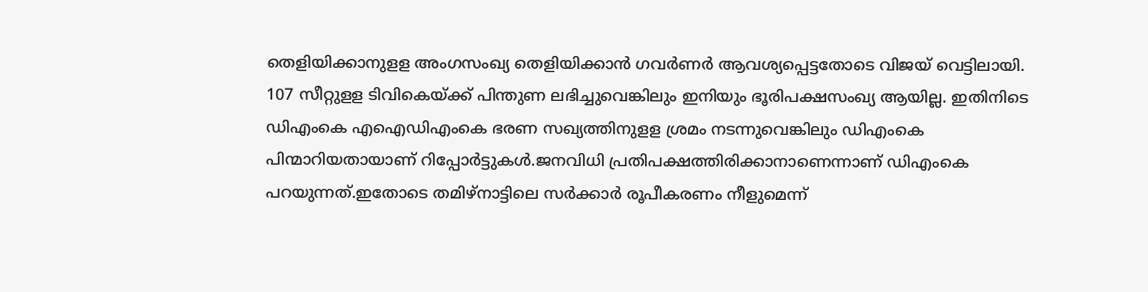തെളിയിക്കാനുളള അംഗസംഖ്യ തെളിയിക്കാന്‍ ഗവര്‍ണര്‍ ആവശ്യപ്പെട്ടതോടെ വിജയ് വെട്ടിലായി. 107 സീറ്റുളള ടിവികെയ്ക്ക് പിന്തുണ ലഭിച്ചുവെങ്കിലും ഇനിയും ഭൂരിപക്ഷസംഖ്യ ആയില്ല. ഇതിനിടെ ഡിഎംകെ എഐഡിഎംകെ ഭരണ സഖ്യത്തിനുളള ശ്രമം നടന്നുവെങ്കിലും ഡിഎംകെ പിന്മാറിയതായാണ് റിപ്പോര്‍ട്ടുകള്‍.ജനവിധി പ്രതിപക്ഷത്തിരിക്കാനാണെന്നാണ് ഡിഎംകെ പറയുന്നത്.ഇതോടെ തമിഴ്‌നാട്ടിലെ സര്‍ക്കാര്‍ രൂപീകരണം നീളുമെന്ന്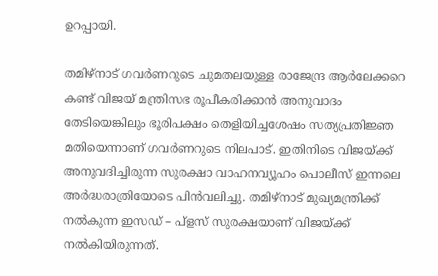ഉറപ്പായി.

തമിഴ്‌നാട് ഗവര്‍ണറുടെ ചുമതലയുള്ള രാജേന്ദ്ര ആര്‍ലേക്കറെ കണ്ട് വിജയ് മന്ത്രിസഭ രൂപീകരിക്കാന്‍ അനുവാദം തേടിയെങ്കിലും ഭൂരിപക്ഷം തെളിയിച്ചശേഷം സത്യപ്രതിജ്ഞ മതിയെന്നാണ് ഗവര്‍ണറുടെ നിലപാട്. ഇതിനിടെ വിജയ്ക്ക് അനുവദിച്ചിരുന്ന സുരക്ഷാ വാഹനവ്യൂഹം പൊലീസ് ഇന്നലെ അര്‍ദ്ധരാത്രിയോടെ പിന്‍വലിച്ചു. തമിഴ്നാട് മുഖ്യമന്ത്രിക്ക് നല്‍കുന്ന ഇസഡ് – പ്‌ളസ് സുരക്ഷയാണ് വിജയ്ക്ക് നല്‍കിയിരുന്നത്.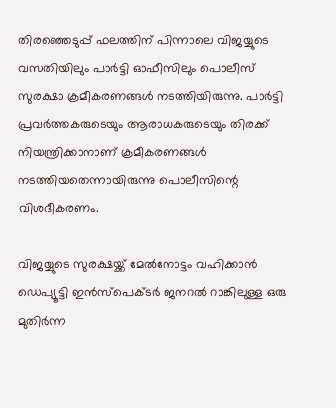തിരഞ്ഞെടുപ്പ് ഫലത്തിന് പിന്നാലെ വിജയ്യുടെ വസതിയിലും പാര്‍ട്ടി ഓഫീസിലും പൊലീസ് സുരക്ഷാ ക്രമീകരണങ്ങള്‍ നടത്തിയിരുന്നു. പാര്‍ട്ടി പ്രവര്‍ത്തകരുടെയും ആരാധകരുടെയും തിരക്ക് നിയന്ത്രിക്കാനാണ് ക്രമീകരണങ്ങള്‍ നടത്തിയതെന്നായിരുന്നു പൊലീസിന്റെ വിശദീകരണം.

വിജയ്യുടെ സുരക്ഷയ്ക്ക് മേല്‍നോട്ടം വഹിക്കാന്‍ ഡെപ്യൂട്ടി ഇന്‍സ്പെക്ടര്‍ ജനറല്‍ റാങ്കിലുള്ള ഒരു മുതിര്‍ന്ന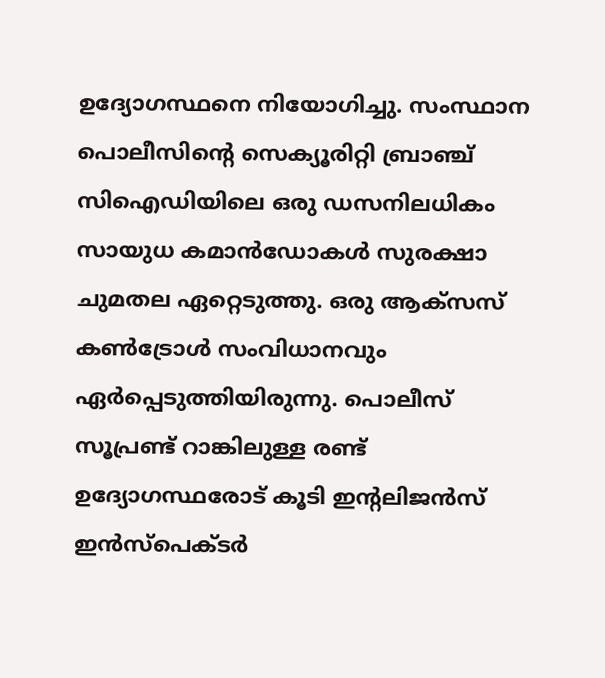ഉദ്യോഗസ്ഥനെ നിയോഗിച്ചു. സംസ്ഥാന പൊലീസിന്റെ സെക്യൂരിറ്റി ബ്രാഞ്ച് സിഐഡിയിലെ ഒരു ഡസനിലധികം സായുധ കമാന്‍ഡോകള്‍ സുരക്ഷാ ചുമതല ഏറ്റെടുത്തു. ഒരു ആക്സസ് കണ്‍ട്രോള്‍ സംവിധാനവും ഏര്‍പ്പെടുത്തിയിരുന്നു. പൊലീസ് സൂപ്രണ്ട് റാങ്കിലുള്ള രണ്ട് ഉദ്യോഗസ്ഥരോട് കൂടി ഇന്റലിജന്‍സ് ഇന്‍സ്‌പെക്ടര്‍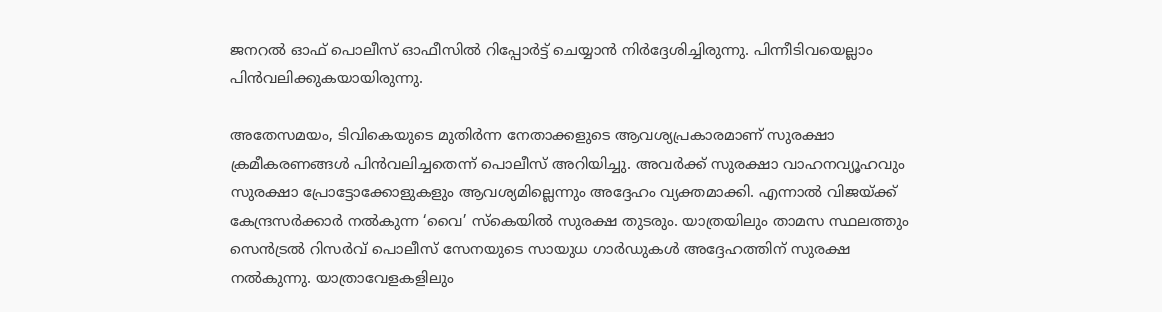ജനറല്‍ ഓഫ് പൊലീസ് ഓഫീസില്‍ റിപ്പോര്‍ട്ട് ചെയ്യാന്‍ നിര്‍ദ്ദേശിച്ചിരുന്നു. പിന്നീടിവയെല്ലാം പിന്‍വലിക്കുകയായിരുന്നു.

അതേസമയം, ടിവികെയുടെ മുതിര്‍ന്ന നേതാക്കളുടെ ആവശ്യപ്രകാരമാണ് സുരക്ഷാ ക്രമീകരണങ്ങള്‍ പിന്‍വലിച്ചതെന്ന് പൊലീസ് അറിയിച്ചു. അവര്‍ക്ക് സുരക്ഷാ വാഹനവ്യൂഹവും സുരക്ഷാ പ്രോട്ടോക്കോളുകളും ആവശ്യമില്ലെന്നും അദ്ദേഹം വ്യക്തമാക്കി. എന്നാല്‍ വിജയ്ക്ക് കേന്ദ്രസര്‍ക്കാര്‍ നല്‍കുന്ന ‘വൈ’ സ്‌കെയില്‍ സുരക്ഷ തുടരും. യാത്രയിലും താമസ സ്ഥലത്തും സെന്‍ട്രല്‍ റിസര്‍വ് പൊലീസ് സേനയുടെ സായുധ ഗാര്‍ഡുകള്‍ അദ്ദേഹത്തിന് സുരക്ഷ നല്‍കുന്നു. യാത്രാവേളകളിലും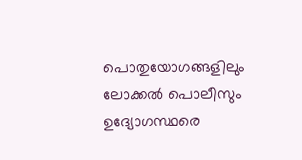പൊതുയോഗങ്ങളിലും ലോക്കല്‍ പൊലീസും ഉദ്യോഗസ്ഥരെ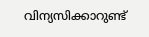വിന്യസിക്കാറുണ്ട്